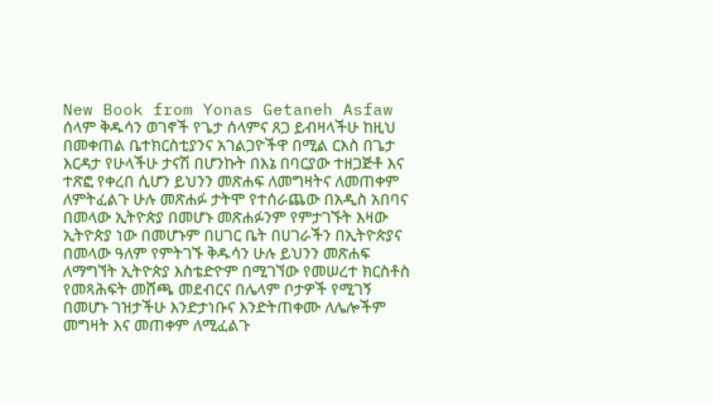New Book from Yonas Getaneh Asfaw
ሰላም ቅዱሳን ወገኖች የጌታ ሰላምና ጸጋ ይብዛላችሁ ከዚህ በመቀጠል ቤተክርስቲያንና አገልጋዮችዋ በሚል ርእስ በጌታ እርዳታ የሁላችሁ ታናሽ በሆንኩት በእኔ በባርያው ተዘጋጅቶ እና ተጽፎ የቀረበ ሲሆን ይህንን መጽሐፍ ለመግዛትና ለመጠቀም ለምትፈልጉ ሁሉ መጽሐፉ ታትሞ የተሰራጨው በአዲስ አበባና በመላው ኢትዮጵያ በመሆኑ መጽሐፉንም የምታገኙት እዛው ኢትዮጵያ ነው በመሆኑም በሀገር ቤት በሀገራችን በኢትዮጵያና በመላው ዓለም የምትገኙ ቅዱሳን ሁሉ ይህንን መጽሐፍ ለማግኘት ኢትዮጵያ እስቴድዮም በሚገኘው የመሠረተ ክርስቶስ የመጻሕፍት መሸጫ መደብርና በሌላም ቦታዎች የሚገኝ በመሆኑ ገዝታችሁ እንድታነቡና እንድትጠቀሙ ለሌሎችም መግዛት እና መጠቀም ለሚፈልጉ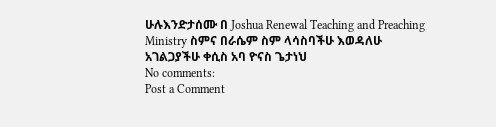ሁሉእንድታሰሙ በ Joshua Renewal Teaching and Preaching Ministry ስምና በራሴም ስም ላሳስባችሁ እወዳለሁ
አገልጋያችሁ ቀሲስ አባ ዮናስ ጌታነህ
No comments:
Post a Comment